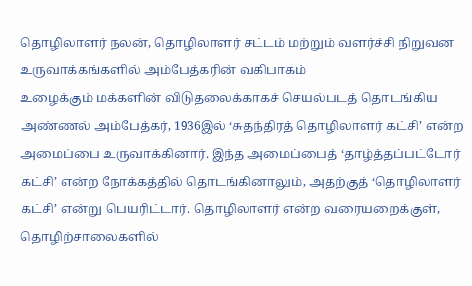தொழிலாளர் நலன், தொழிலாளர் சட்டம் மற்றும் வளர்ச்சி நிறுவன உருவாக்கங்களில் அம்பேத்கரின் வகிபாகம்
உழைக்கும் மக்களின் விடுதலைக்காகச் செயல்படத் தொடங்கிய அண்ணல் அம்பேத்கர், 1936இல் ‘சுதந்திரத் தொழிலாளர் கட்சி’ என்ற அமைப்பை உருவாக்கினார். இந்த அமைப்பைத் ‘தாழ்த்தப்பட்டோர் கட்சி’ என்ற நோக்கத்தில் தொடங்கினாலும், அதற்குத் ‘தொழிலாளர் கட்சி’ என்று பெயரிட்டார். தொழிலாளர் என்ற வரையறைக்குள், தொழிற்சாலைகளில்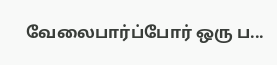வேலைபார்ப்போர் ஒரு ப...